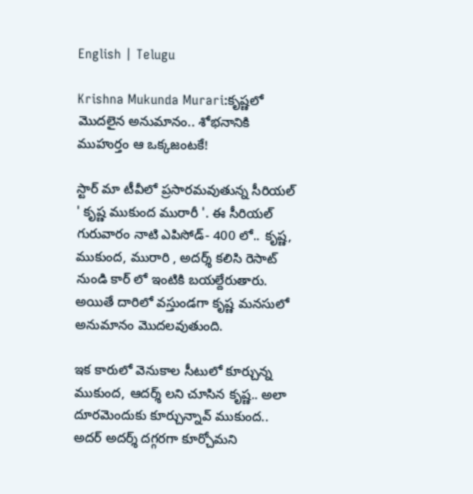English | Telugu

Krishna Mukunda Murari:కృష్ణలో‌ మొదలైన అనుమానం.. శోభనానికి ముహుర్తం ఆ ఒక్కజంటకే!

స్టార్ మా టీవీలో ప్రసారమవుతున్న సీరియల్ ' కృష్ణ ముకుంద మురారీ '. ఈ సీరియల్ గురువారం నాటి ఎపిసోడ్- 400 లో.. కృష్ణ, ముకుంద‌, మురారి , అదర్శ్ కలిసి రెసాట్ నుండి కార్ లో‌ ఇంటికి బయల్దేరుతారు. అయితే దారిలో వస్తుండగా కృష్ణ మనసులో అనుమానం మొదలవుతుంది.

ఇక కారులో వెనుకాల సీటులో కూర్చున్న ముకుంద, ఆదర్శ్ లని చూసిన కృష్ణ.. అలా దూరమెందుకు కూర్చున్నావ్ ముకుంద.. అదర్ అదర్శ్ దగ్గరగా కూర్చోమని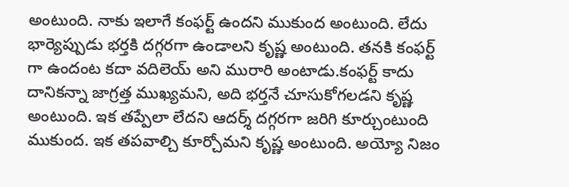అంటుంది. నాకు ఇలాగే కంఫర్ట్ ఉందని ముకుంద అంటుంది. లేదు భార్యెప్పుడు భర్తకి దగ్గరగా ఉండాలని కృష్ణ అంటుంది. తనకి కంఫర్ట్ గా‌ ఉందంట కదా వదిలెయ్ అని మురారి అంటాడు.కంఫర్ట్ కాదు దానికన్నా జాగ్రత్త ముఖ్యమని, అది భర్తనే చూసుకోగలడని కృష్ణ అంటుంది. ఇక తప్పేలా లేదని ఆదర్శ్ దగ్గరగా జరిగి కూర్చుంటుంది ముకుంద. ఇక తపవాల్చి కూర్చోమని కృష్ణ‌ అంటుంది. అయ్యో నిజం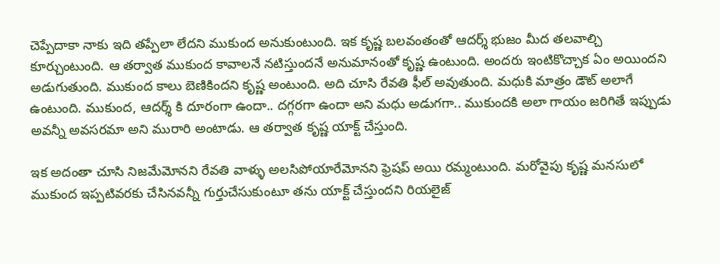చెప్పేదాకా నాకు ఇది తప్పేలా లేదని ముకుంద అనుకుంటుంది. ఇక కృష్ణ బలవంతంతో ఆదర్శ్ భుజం మీద తలవాల్చి కూర్చుంటుంది. ఆ తర్వాత ముకుంద కావాలనే నటిస్తుందనే అనుమానంతో కృష్ణ ఉంటుంది‌. అందరు ఇంటికొచ్చాక ఏం అయిందని అడుగుతుంది. ముకుంద కాలు బెణికిందని కృష్ణ అంటుంది. అది చూసి రేవతి ఫీల్ అవుతుంది. మధుకి మాత్రం డౌట్ అలాగే ఉంటుంది. ముకుంద, ఆదర్శ్ కి దూరంగా ఉందా.. దగ్గరగా ఉందా అని మధు అడుగగా.. ముకుందకి అలా గాయం జరిగితే ఇప్పుడు అవన్నీ అవసరమా అని మురారి అంటాడు. ఆ తర్వాత కృష్ణ యాక్ట్ చేస్తుంది.

ఇక అదంతా చూసి నిజమేమోనని రేవతి వాళ్ళు అలసిపోయారేమోనని ఫ్రెషప్ అయి రమ్మంటుంది. మరోవైపు కృష్ణ మనసులో ముకుంద ఇప్పటివరకు చేసినవన్నీ గుర్తుచేసుకుంటూ తను యాక్ట్ చేస్తుందని రియలైజ్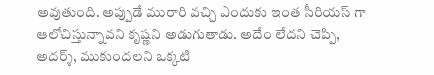అవుతుంది. అప్పుడే మురారి వచ్చి ఎందుకు ఇంత సీరియస్ గా ఆలోచిస్తున్నావని కృష్ణని అడుగుతాడు. అదేం లేదని చెప్పి, అదర్శ్, ముకుందలని ఒక్కటి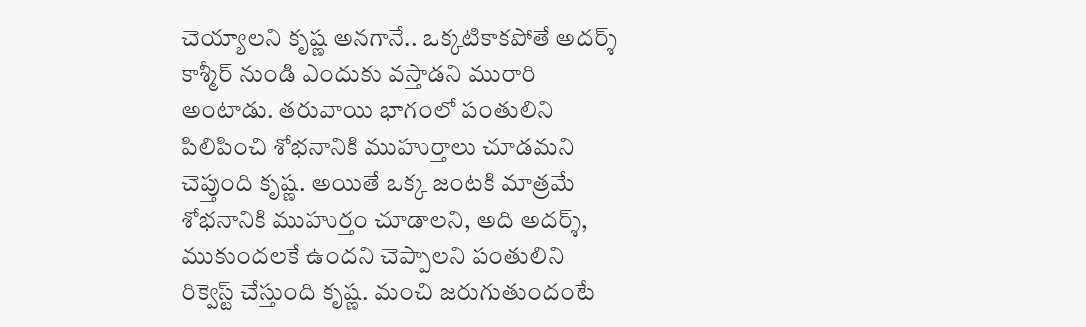చెయ్యాలని కృష్ణ అనగానే.. ఒక్కటికాకపోతే అదర్శ్ కాశ్మీర్ నుండి ఎందుకు వస్తాడని మురారి అంటాడు. తరువాయి భాగంలో పంతులిని పిలిపించి శోభనానికి ముహుర్తాలు చూడమని చెప్తుంది కృష్ణ. అయితే ఒక్క జంటకి మాత్రమే శోభనానికి ముహుర్తం చూడాలని, అది అదర్శ్, ముకుందలకే ఉందని చెప్పాలని పంతులిని రిక్వెస్ట్ చేస్తుంది కృష్ణ. మంచి జరుగుతుందంటే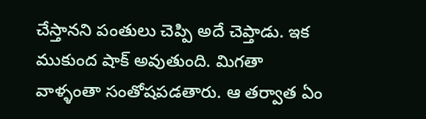చేస్తానని పంతులు చెప్పి అదే చెప్తాడు. ఇక ముకుంద షాక్ అవుతుంది. మిగతా వాళ్ళంతా సంతోషపడతారు. ఆ తర్వాత ఏం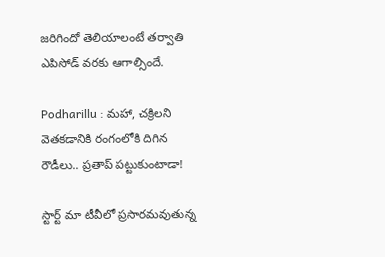జరిగిందో తెలియాలంటే తర్వాతి ఎపిసోడ్ వరకు ఆగాల్సిందే.

Podharillu : మహా, చక్రిలని వెతకడానికి రంగంలోకి దిగిన రౌడీలు.. ప్రతాప్ పట్టుకుంటాడా!

స్టార్ట్ మా టీవీలో ప్రసారమవుతున్న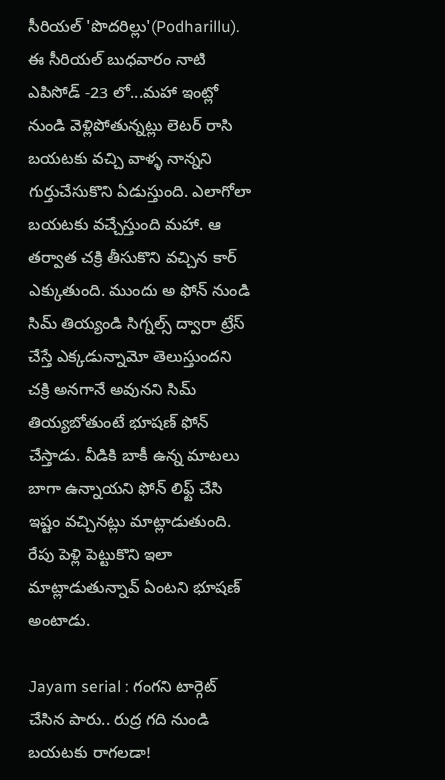సీరియల్ 'పొదరిల్లు'(Podharillu). ఈ సీరియల్ బుధవారం నాటి ఎపిసోడ్ -23 లో...మహా ఇంట్లో నుండి వెళ్లిపోతున్నట్లు లెటర్ రాసి బయటకు వచ్చి వాళ్ళ నాన్నని గుర్తుచేసుకొని ఏడుస్తుంది. ఎలాగోలా బయటకు వచ్చేస్తుంది మహా. ఆ తర్వాత చక్రి తీసుకొని వచ్చిన కార్ ఎక్కుతుంది. ముందు అ ఫోన్ నుండి సిమ్ తియ్యండి సిగ్నల్స్ ద్వారా ట్రేస్ చేస్తే ఎక్కడున్నామో తెలుస్తుందని చక్రి అనగానే అవునని సిమ్ తియ్యబోతుంటే భూషణ్ ఫోన్ చేస్తాడు. వీడికి బాకీ ఉన్న మాటలు బాగా ఉన్నాయని ఫోన్ లిఫ్ట్ చేసి ఇష్టం వచ్చినట్లు మాట్లాడుతుంది. రేపు పెళ్లి పెట్టుకొని ఇలా మాట్లాడుతున్నావ్ ఏంటని భూషణ్ అంటాడు.

Jayam serial : గంగని టార్గెట్ చేసిన పారు.. రుద్ర గది నుండి బయటకు రాగలడా!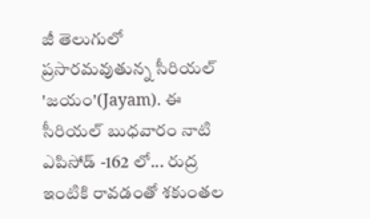జీ తెలుగులో ప్రసారమవుతున్న సీరియల్ 'జయం'(Jayam). ఈ సీరియల్ బుధవారం నాటి ఎపిసోడ్ -162 లో... రుద్ర ఇంటికి రావడంతో శకుంతల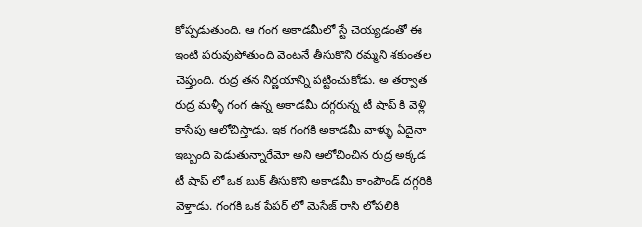కోప్పడుతుంది. ఆ గంగ అకాడమీలో స్టే చెయ్యడంతో ఈ ఇంటి పరువుపోతుంది వెంటనే తీసుకొని రమ్మని శకుంతల చెప్తుంది. రుద్ర తన నిర్ణయాన్ని పట్టించుకోడు. అ తర్వాత రుద్ర మళ్ళీ గంగ ఉన్న అకాడమీ దగ్గరున్న టీ షాప్ కి వెళ్లి కాసేపు ఆలోచిస్తాడు. ఇక గంగకి అకాడమీ వాళ్ళు ఏదైనా ఇబ్బంది పెడుతున్నారేమో అని ఆలోచించిన రుద్ర అక్కడ టీ షాప్ లో ఒక బుక్ తీసుకొని అకాడమీ కాంపౌండ్ దగ్గరికి వెళ్తాడు. గంగకి ఒక పేపర్ లో మెసేజ్ రాసి లోపలికి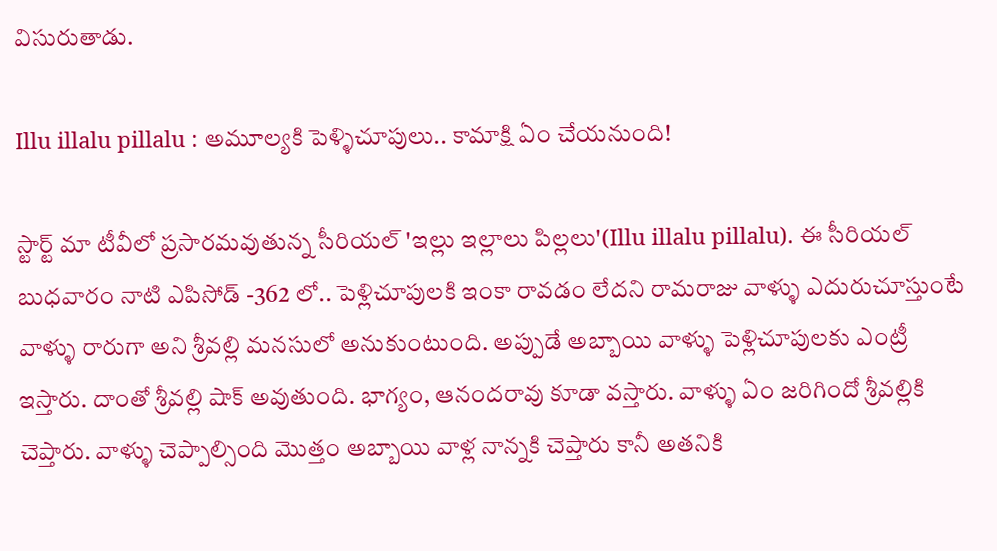విసురుతాడు.

Illu illalu pillalu : అమూల్యకి పెళ్ళిచూపులు.. కామాక్షి ఏం చేయనుంది!

స్టార్ట్ మా టీవీలో ప్రసారమవుతున్న సీరియల్ 'ఇల్లు ఇల్లాలు పిల్లలు'(Illu illalu pillalu). ఈ సీరియల్ బుధవారం నాటి ఎపిసోడ్ -362 లో.. పెళ్లిచూపులకి ఇంకా రావడం లేదని రామరాజు వాళ్ళు ఎదురుచూస్తుంటే వాళ్ళు రారుగా అని శ్రీవల్లి మనసులో అనుకుంటుంది. అప్పుడే అబ్బాయి వాళ్ళు పెళ్లిచూపులకు ఎంట్రీ ఇస్తారు‌. దాంతో శ్రీవల్లి షాక్ అవుతుంది. భాగ్యం, ఆనందరావు కూడా వస్తారు. వాళ్ళు ఏం జరిగిందో శ్రీవల్లికి చెప్తారు. వాళ్ళు చెప్పాల్సింది మొత్తం అబ్బాయి వాళ్ల నాన్నకి చెప్తారు కానీ అతనికి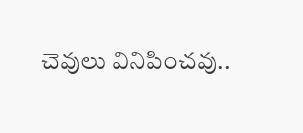చెవులు వినిపించవు..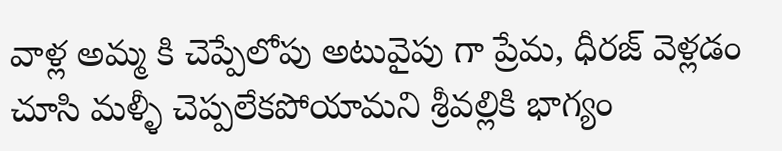వాళ్ల అమ్మ కి చెప్పేలోపు అటువైపు గా ప్రేమ, ధీరజ్ వెళ్లడం చూసి మళ్ళీ చెప్పలేకపోయామని శ్రీవల్లికి భాగ్యం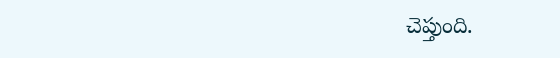చెప్తుంది.